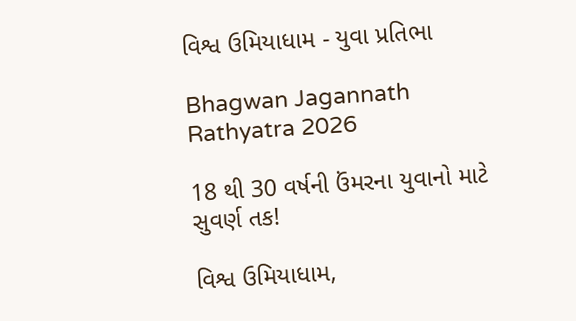વિશ્વ ઉમિયાધામ - યુવા પ્રતિભા

Bhagwan Jagannath Rathyatra 2026

18 થી 30 વર્ષની ઉંમરના યુવાનો માટે સુવર્ણ તક!

વિશ્વ ઉમિયાધામ,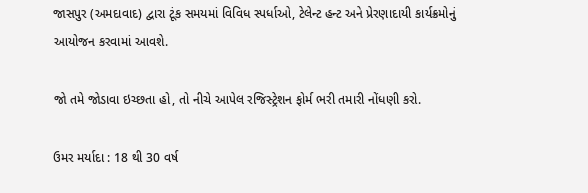જાસપુર (અમદાવાદ) દ્વારા ટૂંક સમયમાં વિવિધ સ્પર્ધાઓ, ટેલેન્ટ હન્ટ અને પ્રેરણાદાયી કાર્યક્રમોનું આયોજન કરવામાં આવશે.

જો તમે જોડાવા ઇચ્છતા હો, તો નીચે આપેલ રજિસ્ટ્રેશન ફોર્મ ભરી તમારી નોંધણી કરો.

ઉમર મર્યાદા : 18 થી 30 વર્ષ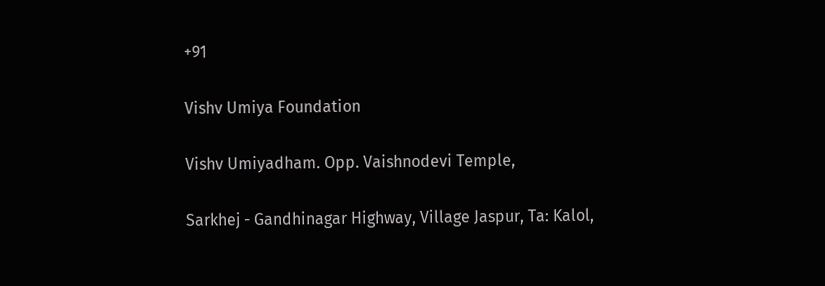+91

Vishv Umiya Foundation

Vishv Umiyadham. Opp. Vaishnodevi Temple,

Sarkhej - Gandhinagar Highway, Village Jaspur, Ta: Kalol,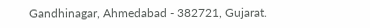Gandhinagar, Ahmedabad - 382721, Gujarat.